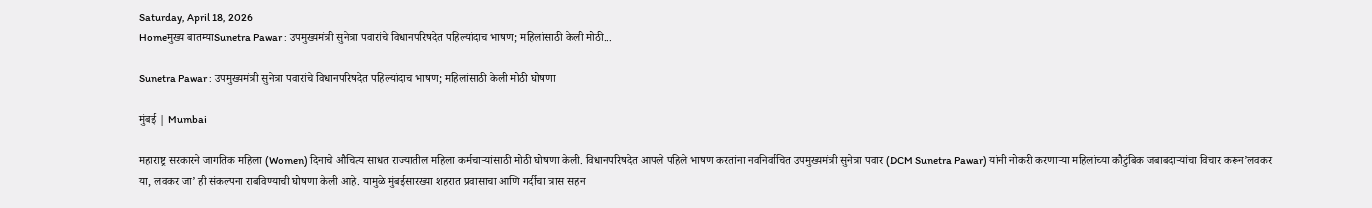Saturday, April 18, 2026
Homeमुख्य बातम्याSunetra Pawar : उपमुख्यमंत्री सुनेत्रा पवारांचे विधानपरिषदेत पहिल्यांदाच भाषण; महिलांसाठी केली मोठी...

Sunetra Pawar : उपमुख्यमंत्री सुनेत्रा पवारांचे विधानपरिषदेत पहिल्यांदाच भाषण; महिलांसाठी केली मोठी घोषणा

मुंबई | Mumbai

महाराष्ट्र सरकारने जागतिक महिला (Women) दिनाचे औचित्य साधत राज्यातील महिला कर्मचार्‍यांसाठी मोठी घोषणा केली. विधानपरिषदेत आपले पहिले भाषण करतांना नवनिर्वाचित उपमुख्यमंत्री सुनेत्रा पवार (DCM Sunetra Pawar) यांनी नोकरी करणाऱ्या महिलांच्या कौटुंबिक जबाबदाऱ्यांचा विचार करून’लवकर या, लवकर जा’ ही संकल्पना राबविण्याची घोषणा केली आहे. यामुळे मुंबईसारख्या शहरात प्रवासाचा आणि गर्दीचा त्रास सहन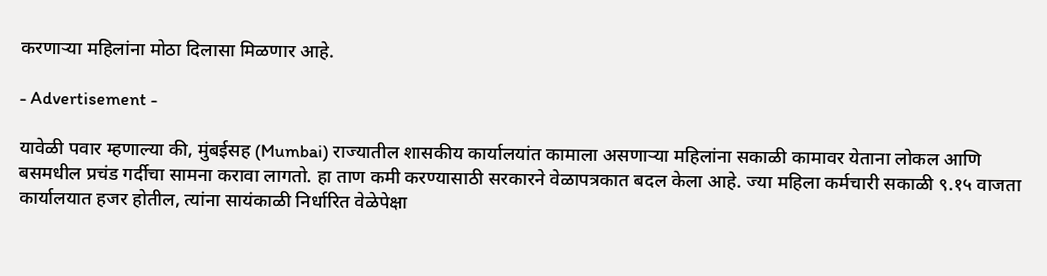करणाऱ्या महिलांना मोठा दिलासा मिळणार आहे.

- Advertisement -

यावेळी पवार म्हणाल्या की, मुंबईसह (Mumbai) राज्यातील शासकीय कार्यालयांत कामाला असणाऱ्या महिलांना सकाळी कामावर येताना लोकल आणि बसमधील प्रचंड गर्दीचा सामना करावा लागतो. हा ताण कमी करण्यासाठी सरकारने वेळापत्रकात बदल केला आहे. ज्या महिला कर्मचारी सकाळी ९.१५ वाजता कार्यालयात हजर होतील, त्यांना सायंकाळी निर्धारित वेळेपेक्षा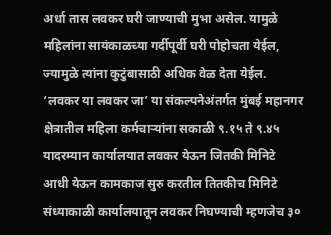अर्धा तास लवकर घरी जाण्याची मुभा असेल. यामुळे महिलांना सायंकाळच्या गर्दीपूर्वी घरी पोहोचता येईल, ज्यामुळे त्यांना कुटुंबासाठी अधिक वेळ देता येईल. ‘लवकर या लवकर जा’ या संकल्पनेअंतर्गत मुंबई महानगर क्षेत्रातील महिला कर्मचाऱ्यांना सकाळी ९.१५ ते ९.४५ यादरम्यान कार्यालयात लवकर येऊन जितकी मिनिटे आधी येऊन कामकाज सुरु करतील तितकीच मिनिटे संध्याकाळी कार्यालयातून लवकर निघण्याची म्हणजेच ३०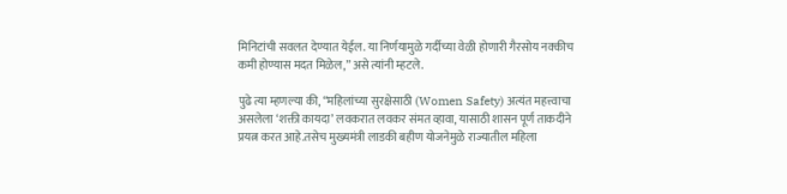मिनिटांची सवलत देण्यात येईल. या निर्णयामुळे गर्दीच्या वेळी होणारी गैरसोय नक्कीच कमी होण्यास मदत मिळेल,” असे त्यांनी म्हटले.

पुढे त्या म्हणल्या की, “महिलांच्या सुरक्षेसाठी (Women Safety) अत्यंत महत्त्वाचा असलेला ‘शक्ती कायदा’ लवकरात लवकर संमत व्हावा, यासाठी शासन पूर्ण ताकदीने प्रयत्न करत आहे.तसेच मुख्यमंत्री लाडकी बहीण योजनेमुळे राज्यातील महिला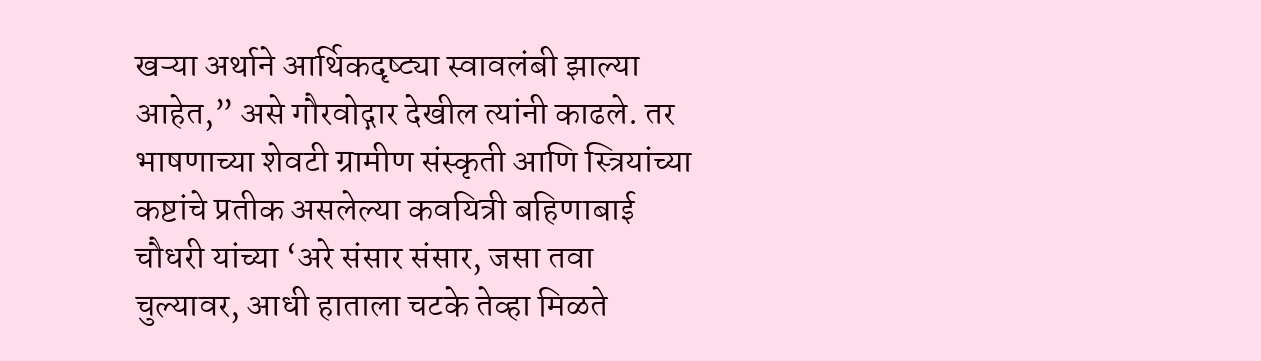खऱ्या अर्थाने आर्थिकदृष्ट्या स्वावलंबी झाल्या आहेत,” असे गौरवोद्गार देखील त्यांनी काढले. तर भाषणाच्या शेवटी ग्रामीण संस्कृती आणि स्त्रियांच्या कष्टांचे प्रतीक असलेल्या कवयित्री बहिणाबाई चौधरी यांच्या ‘अरे संसार संसार, जसा तवा चुल्यावर, आधी हाताला चटके तेव्हा मिळते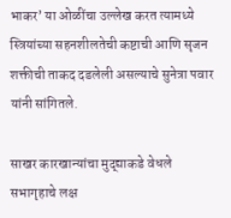भाकर’ या ओळींचा उल्लेख करत त्यामध्ये स्त्रियांच्या सहनशीलतेची कष्टाची आणि सृजन शक्तीची ताकद दडलेली असल्याचे सुनेत्रा पवार यांनी सांगितले.

साखर कारखान्यांचा मुद्द्याकडे वेधले सभागृहाचे लक्ष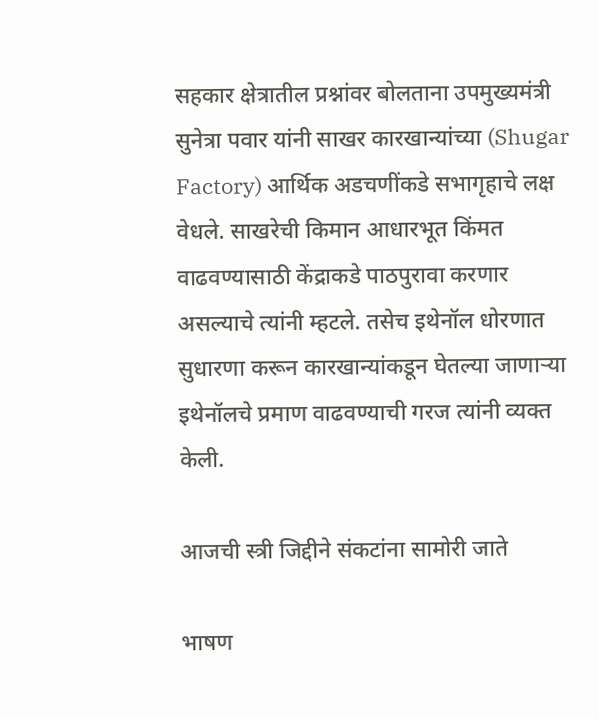सहकार क्षेत्रातील प्रश्नांवर बोलताना उपमुख्यमंत्री सुनेत्रा पवार यांनी साखर कारखान्यांच्या (Shugar Factory) आर्थिक अडचणींकडे सभागृहाचे लक्ष वेधले. साखरेची किमान आधारभूत किंमत वाढवण्यासाठी केंद्राकडे पाठपुरावा करणार असल्याचे त्यांनी म्हटले. तसेच इथेनॉल धोरणात सुधारणा करून कारखान्यांकडून घेतल्या जाणाऱ्या इथेनॉलचे प्रमाण वाढवण्याची गरज त्यांनी व्यक्त केली.

आजची स्त्री जिद्दीने संकटांना सामोरी जाते

भाषण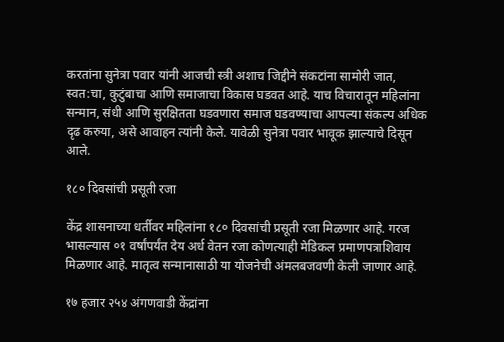करतांना सुनेत्रा पवार यांनी आजची स्त्री अशाच जिद्दीने संकटांना सामोरी जात, स्वत:चा, कुटुंबाचा आणि समाजाचा विकास घडवत आहे. याच विचारातून महिलांना सन्मान, संधी आणि सुरक्षितता घडवणारा समाज घडवण्याचा आपल्या संकल्प अधिक दृढ करुया, असे आवाहन त्यांनी केले. यावेळी सुनेत्रा पवार भावूक झाल्याचे दिसून आले.

१८० दिवसांची प्रसूती रजा

केंद्र शासनाच्या धर्तीवर महिलांना १८० दिवसांची प्रसूती रजा मिळणार आहे. गरज भासल्यास ०१ वर्षांपर्यंत देय अर्ध वेतन रजा कोणत्याही मेडिकल प्रमाणपत्राशिवाय मिळणार आहे. मातृत्व सन्मानासाठी या योजनेची अंमलबजवणी केली जाणार आहे.

१७ हजार २५४ अंगणवाडी केंद्रांना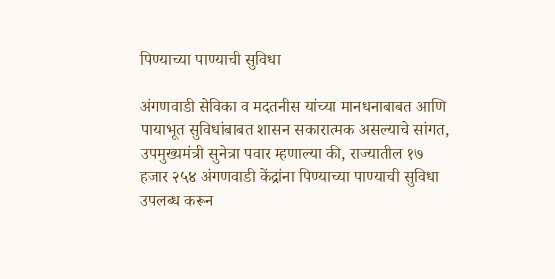पिण्याच्या पाण्याची सुविधा

अंगणवाडी सेविका व मदतनीस यांच्या मानधनाबाबत आणि पायाभूत सुविधांबाबत शासन सकारात्मक असल्याचे सांगत, उपमुख्यमंत्री सुनेत्रा पवार म्हणाल्या की, राज्यातील १७ हजार २५४ अंगणवाडी केंद्रांना पिण्याच्या पाण्याची सुविधा उपलब्ध करून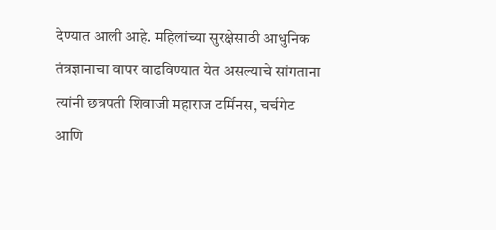देण्यात आली आहे. महिलांच्या सुरक्षेसाठी आधुनिक तंत्रज्ञानाचा वापर वाढविण्यात येत असल्याचे सांगताना त्यांनी छत्रपती शिवाजी महाराज टर्मिनस, चर्चगेट आणि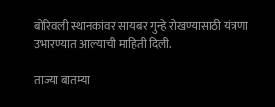बोरिवली स्थानकांवर सायबर गुन्हे रोखण्यासाठी यंत्रणा उभारण्यात आल्याची माहिती दिली.

ताज्या बातम्या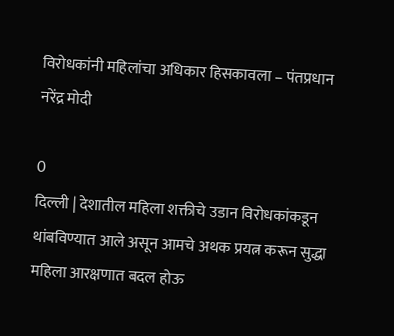विरोधकांनी महिलांचा अधिकार हिसकावला – पंतप्रधान नरेंद्र मोदी

0
दिल्ली | देशातील महिला शक्तीचे उडान विरोधकांकडून थांबविण्यात आले असून आमचे अथक प्रयत्न करून सुद्धा महिला आरक्षणात बदल होऊ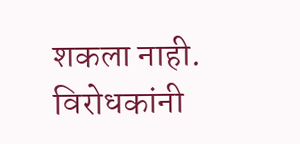शकला नाही. विरोधकांनी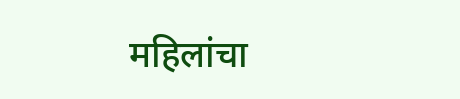महिलांचा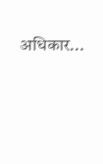अधिकार...